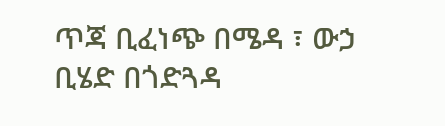ጥጃ ቢፈነጭ በሜዳ ፣ ውኃ ቢሄድ በጎድጓዳ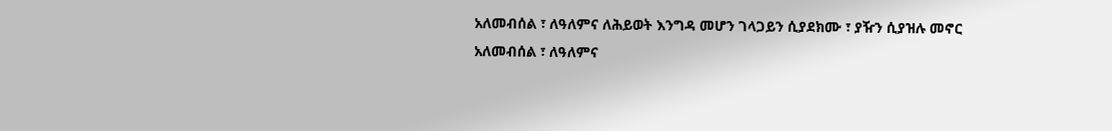አለመብሰል ፣ ለዓለምና ለሕይወት እንግዳ መሆን ገላጋይን ሲያደክሙ ፣ ያዥን ሲያዝሉ መኖር
አለመብሰል ፣ ለዓለምና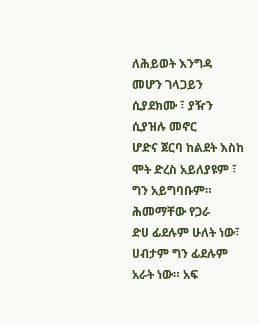ለሕይወት እንግዳ መሆን ገላጋይን ሲያደክሙ ፣ ያዥን ሲያዝሉ መኖር
ሆድና ጀርባ ከልደት እስከ ሞት ድረስ አይለያዩም ፣ ግን አይግባቡም። ሕመማቸው የጋራ
ድሀ ፊደሉም ሁለት ነው፣ ሀብታም ግን ፊደሉም አራት ነው። አፍ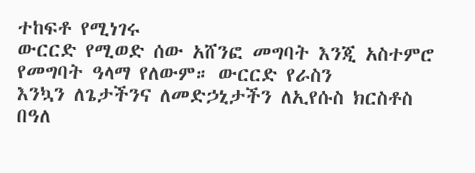ተከፍቶ የሚነገሩ
ውርርድ የሚወድ ሰው አሸንፎ መግባት እንጂ አስተምሮ የመግባት ዓላማ የለውም። ውርርድ የራስን
እንኳን ለጌታችንና ለመድኃኒታችን ለኢየሱስ ክርስቶስ በዓለ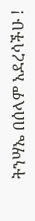ትንሣኤ በሰላም አደረሳችሁ !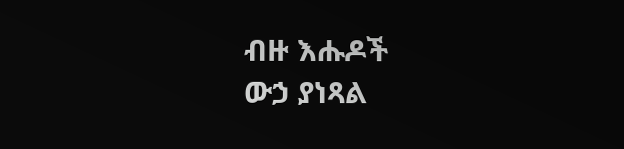ብዙ እሑዶች
ውኃ ያነጻል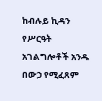ከብሉይ ኪዳን የሥርዓት አገልግሎቶች አንዱ በውኃ የሚፈጸም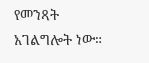የመንጻት አገልግሎት ነው።